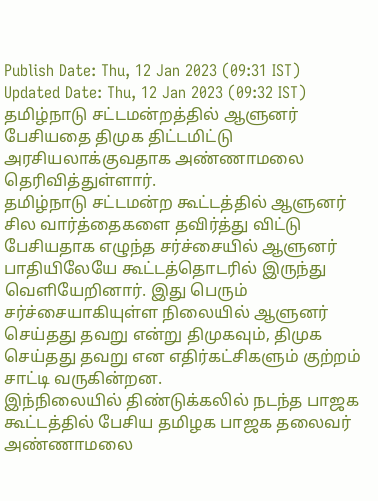Publish Date: Thu, 12 Jan 2023 (09:31 IST)
Updated Date: Thu, 12 Jan 2023 (09:32 IST)
தமிழ்நாடு சட்டமன்றத்தில் ஆளுனர் பேசியதை திமுக திட்டமிட்டு அரசியலாக்குவதாக அண்ணாமலை தெரிவித்துள்ளார்.
தமிழ்நாடு சட்டமன்ற கூட்டத்தில் ஆளுனர் சில வார்த்தைகளை தவிர்த்து விட்டு பேசியதாக எழுந்த சர்ச்சையில் ஆளுனர் பாதியிலேயே கூட்டத்தொடரில் இருந்து வெளியேறினார். இது பெரும் சர்ச்சையாகியுள்ள நிலையில் ஆளுனர் செய்தது தவறு என்று திமுகவும், திமுக செய்தது தவறு என எதிர்கட்சிகளும் குற்றம் சாட்டி வருகின்றன.
இந்நிலையில் திண்டுக்கலில் நடந்த பாஜக கூட்டத்தில் பேசிய தமிழக பாஜக தலைவர் அண்ணாமலை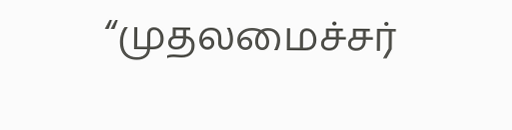“முதலமைச்சர்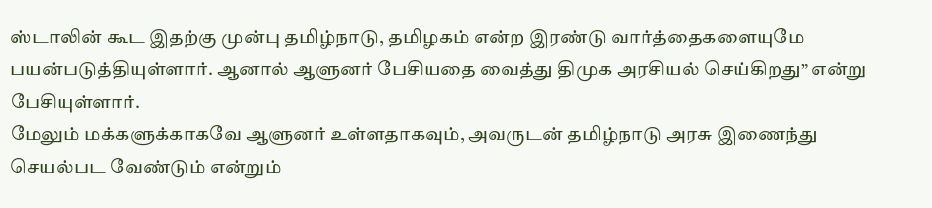ஸ்டாலின் கூட இதற்கு முன்பு தமிழ்நாடு, தமிழகம் என்ற இரண்டு வார்த்தைகளையுமே பயன்படுத்தியுள்ளார். ஆனால் ஆளுனர் பேசியதை வைத்து திமுக அரசியல் செய்கிறது” என்று பேசியுள்ளார்.
மேலும் மக்களுக்காகவே ஆளுனர் உள்ளதாகவும், அவருடன் தமிழ்நாடு அரசு இணைந்து செயல்பட வேண்டும் என்றும்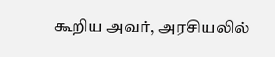கூறிய அவர், அரசியலில்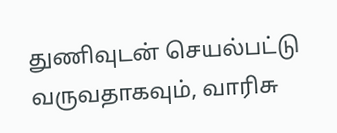துணிவுடன் செயல்பட்டு வருவதாகவும், வாரிசு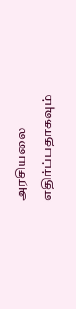அரசியலை எதிர்ப்பதாகவும்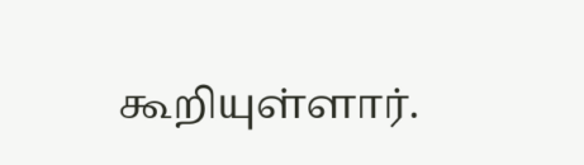கூறியுள்ளார்.